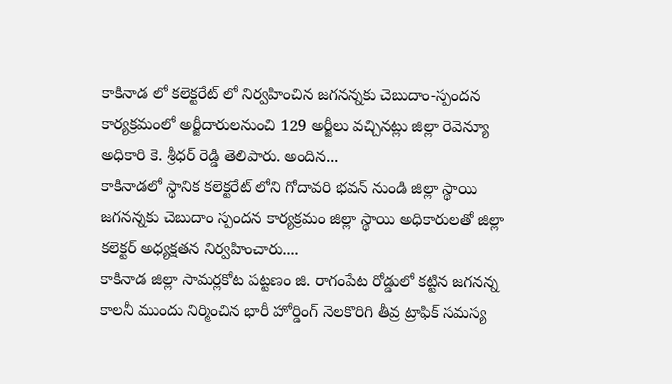కాకినాడ లో కలెక్టరేట్ లో నిర్వహించిన జగనన్నకు చెబుదాం-స్పందన కార్యక్రమంలో అర్జీదారులనుంచి 129 అర్జీలు వచ్చినట్లు జిల్లా రెవెన్యూ అధికారి కె. శ్రీధర్ రెడ్డి తెలిపారు. అందిన...
కాకినాడలో స్థానిక కలెక్టరేట్ లోని గోదావరి భవన్ నుండి జిల్లా స్థాయి జగనన్నకు చెబుదాం స్పందన కార్యక్రమం జిల్లా స్థాయి అధికారులతో జిల్లా కలెక్టర్ అధ్యక్షతన నిర్వహించారు....
కాకినాడ జిల్లా సామర్లకోట పట్టణం జి. రాగంపేట రోడ్డులో కట్టిన జగనన్న కాలనీ ముందు నిర్మించిన భారీ హోర్డింగ్ నెలకొరిగి తీవ్ర ట్రాఫిక్ సమస్య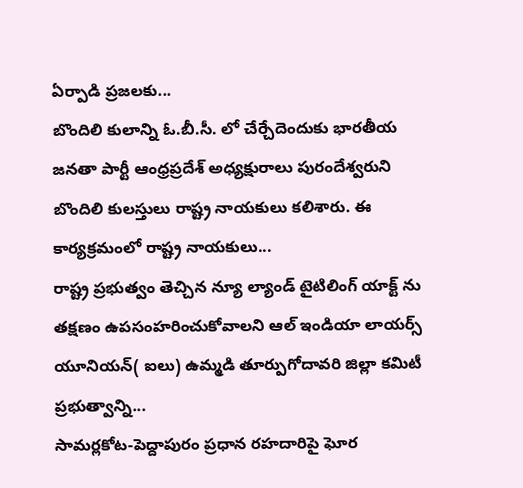ఏర్పాడి ప్రజలకు...
బొందిలి కులాన్ని ఓ.బీ.సీ. లో చేర్చేదెందుకు భారతీయ జనతా పార్టీ ఆంధ్రప్రదేశ్ అధ్యక్షురాలు పురందేశ్వరుని బొందిలి కులస్తులు రాష్ట్ర నాయకులు కలిశారు. ఈ కార్యక్రమంలో రాష్ట్ర నాయకులు...
రాష్ట్ర ప్రభుత్వం తెచ్చిన న్యూ ల్యాండ్ టైటిలింగ్ యాక్ట్ ను తక్షణం ఉపసంహరించుకోవాలని ఆల్ ఇండియా లాయర్స్ యూనియన్( ఐలు) ఉమ్మడి తూర్పుగోదావరి జిల్లా కమిటీ ప్రభుత్వాన్ని...
సామర్లకోట-పెద్దాపురం ప్రధాన రహదారిపై ఘోర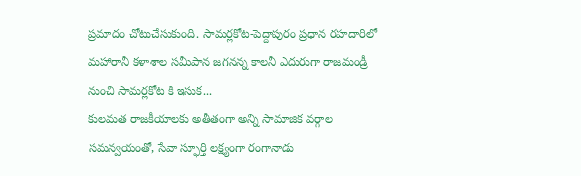ప్రమాదం చోటుచేసుకుంది. సామర్లకోట-పెద్దాపురం ప్రధాన రహదారిలో మహారానీ కళాశాల సమీపాన జగనన్న కాలనీ ఎదురుగా రాజమండ్రీ నుంచి సామర్లకోట కి ఇసుక...
కులమత రాజకీయాలకు అతీతంగా అన్ని సామాజిక వర్గాల సమన్వయంతో, సేవా స్ఫూర్తి లక్ష్యంగా రంగానాడు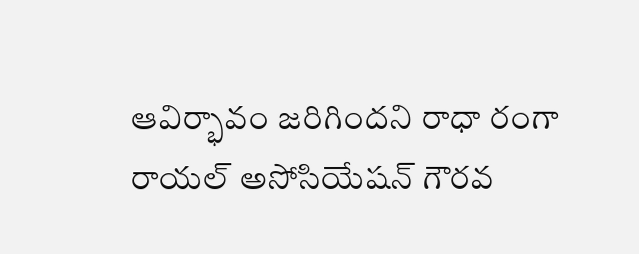ఆవిర్భావం జరిగిందని రాధా రంగా రాయల్ అసోసియేషన్ గౌరవ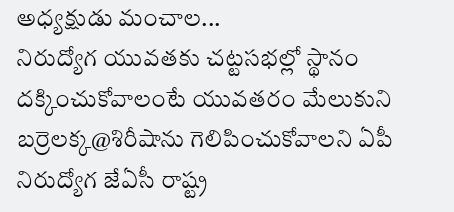అధ్యక్షుడు మంచాల...
నిరుద్యోగ యువతకు చట్టసభల్లో స్థానం దక్కించుకోవాలంటే యువతరం మేలుకుని బర్రెలక్క@శిరీషాను గెలిపించుకోవాలని ఏపీ నిరుద్యోగ జేఏసీ రాష్ట్ర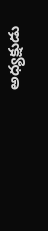అధ్యక్షుడు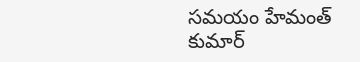సమయం హేమంత్ కుమార్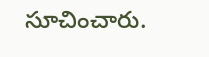సూచించారు.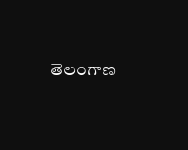తెలంగాణ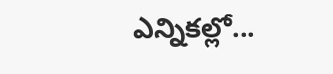ఎన్నికల్లో...